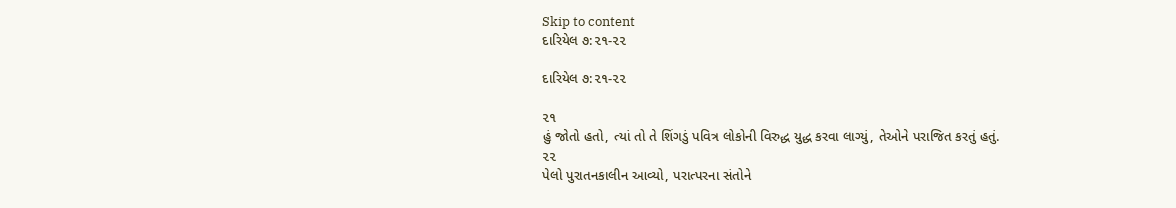Skip to content
દારિયેલ ૭:૨૧-૨૨

દારિયેલ ૭:૨૧-૨૨

૨૧
હું જોતો હતો, ત્યાં તો તે શિંગડું પવિત્ર લોકોની વિરુદ્ધ યુદ્ધ કરવા લાગ્યું, તેઓને પરાજિત કરતું હતું.
૨૨
પેલો પુરાતનકાલીન આવ્યો, પરાત્પરના સંતોને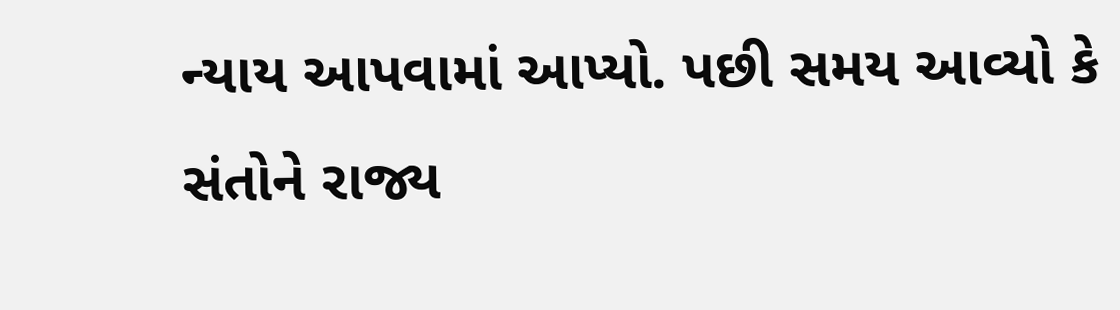ન્યાય આપવામાં આપ્યો. પછી સમય આવ્યો કે સંતોને રાજ્ય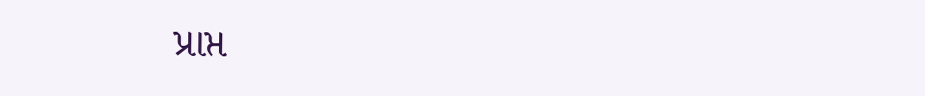પ્રાપ્ત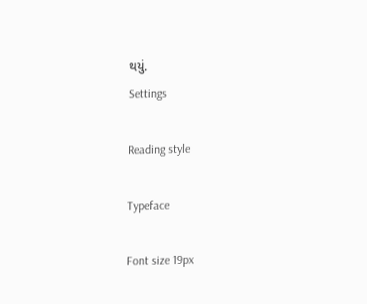થયું.
Settings

Reading style

Typeface

Font size 19px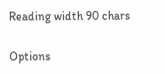Reading width 90 chars

Options